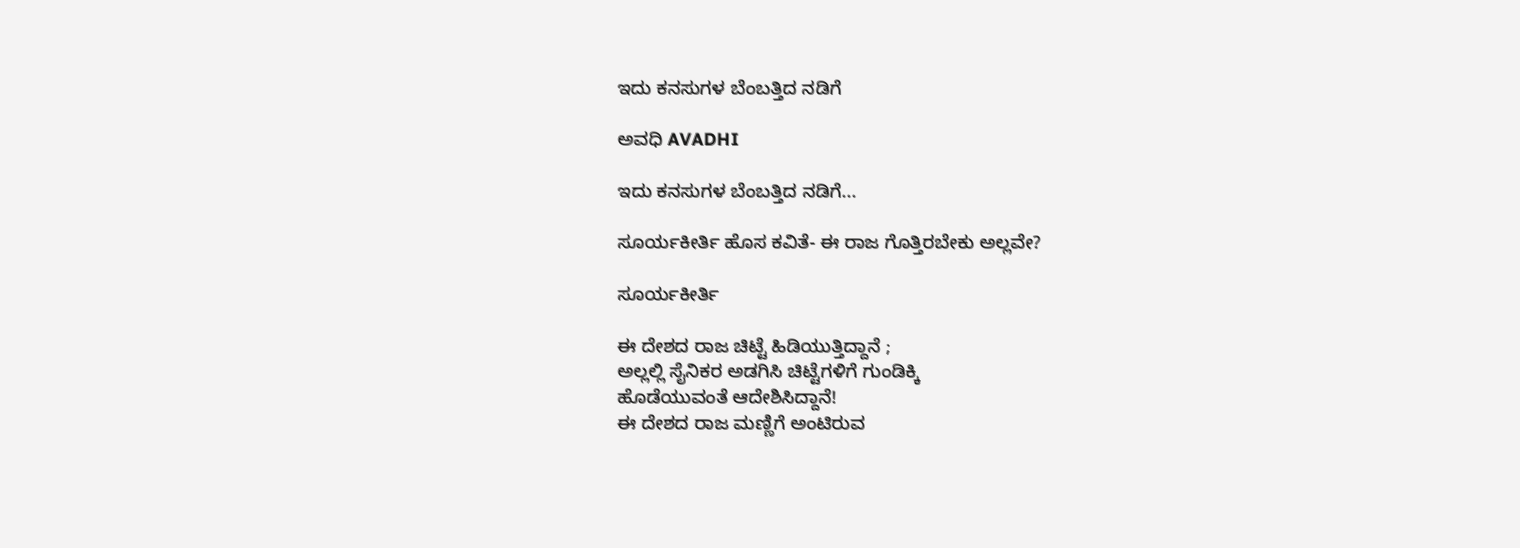ಇದು ಕನಸುಗಳ ಬೆಂಬತ್ತಿದ ನಡಿಗೆ‍

ಅವಧಿ AVADHI

ಇದು ಕನಸುಗಳ ಬೆಂಬತ್ತಿದ ನಡಿಗೆ...

ಸೂರ್ಯಕೀರ್ತಿ ಹೊಸ ಕವಿತೆ- ಈ ರಾಜ ಗೊತ್ತಿರಬೇಕು ಅಲ್ಲವೇ?

ಸೂರ್ಯಕೀರ್ತಿ

ಈ ದೇಶದ ರಾಜ ಚಿಟ್ಟೆ ಹಿಡಿಯುತ್ತಿದ್ದಾನೆ ;
ಅಲ್ಲಲ್ಲಿ ಸೈನಿಕರ ಅಡಗಿಸಿ ಚಿಟ್ಟೆಗಳಿಗೆ ಗುಂಡಿಕ್ಕಿ
ಹೊಡೆಯುವಂತೆ ಆದೇಶಿಸಿದ್ದಾನೆ!
ಈ ದೇಶದ ರಾಜ ಮಣ್ಣಿಗೆ ಅಂಟಿರುವ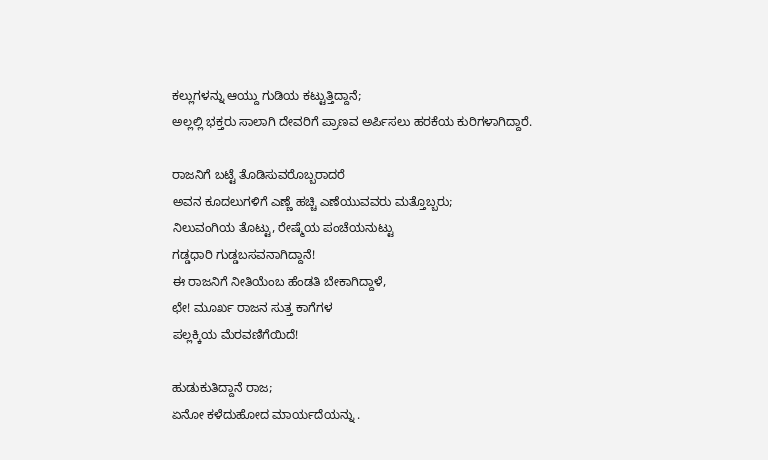ಕಲ್ಲುಗಳನ್ನು ಆಯ್ದು ಗುಡಿಯ ಕಟ್ಟುತ್ತಿದ್ದಾನೆ;
ಅಲ್ಲಲ್ಲಿ ಭಕ್ತರು ಸಾಲಾಗಿ ದೇವರಿಗೆ ಪ್ರಾಣವ ಅರ್ಪಿಸಲು ಹರಕೆಯ ಕುರಿಗಳಾಗಿದ್ದಾರೆ.

ರಾಜನಿಗೆ ಬಟ್ಟೆ ತೊಡಿಸುವರೊಬ್ಬರಾದರೆ
ಅವನ ಕೂದಲುಗಳಿಗೆ ಎಣ್ಣೆ ಹಚ್ಚಿ ಎಣೆಯುವವರು ಮತ್ತೊಬ್ಬರು;
ನಿಲುವಂಗಿಯ ತೊಟ್ಟು, ರೇಷ್ಮೆಯ ಪಂಚೆಯನುಟ್ಟು
ಗಡ್ಡಧಾರಿ ಗುಡ್ಡಬಸವನಾಗಿದ್ದಾನೆ!
ಈ ರಾಜನಿಗೆ ನೀತಿಯೆಂಬ ಹೆಂಡತಿ ಬೇಕಾಗಿದ್ದಾಳೆ,
ಛೇ! ಮೂರ್ಖ ರಾಜನ ಸುತ್ತ ಕಾಗೆಗಳ
ಪಲ್ಲಕ್ಕಿಯ ಮೆರವಣಿಗೆಯಿದೆ!

ಹುಡುಕುತಿದ್ದಾನೆ ರಾಜ;
ಏನೋ ಕಳೆದುಹೋದ ಮಾರ್ಯದೆಯನ್ನು .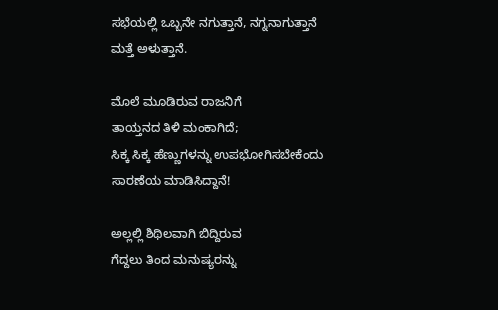ಸಭೆಯಲ್ಲಿ ಒಬ್ಬನೇ ನಗುತ್ತಾನೆ, ನಗ್ನನಾಗುತ್ತಾನೆ
ಮತ್ತೆ ಅಳುತ್ತಾನೆ.

ಮೊಲೆ ಮೂಡಿರುವ ರಾಜನಿಗೆ
ತಾಯ್ತನದ ತಿಳಿ ಮಂಕಾಗಿದೆ;
ಸಿಕ್ಕ ಸಿಕ್ಕ ಹೆಣ್ಣುಗಳನ್ನು ಉಪಭೋಗಿಸಬೇಕೆಂದು
ಸಾರಣೆಯ ಮಾಡಿಸಿದ್ದಾನೆ!

ಅಲ್ಲಲ್ಲಿ ಶಿಥಿಲವಾಗಿ ಬಿದ್ದಿರುವ
ಗೆದ್ದಲು ತಿಂದ ಮನುಷ್ಯರನ್ನು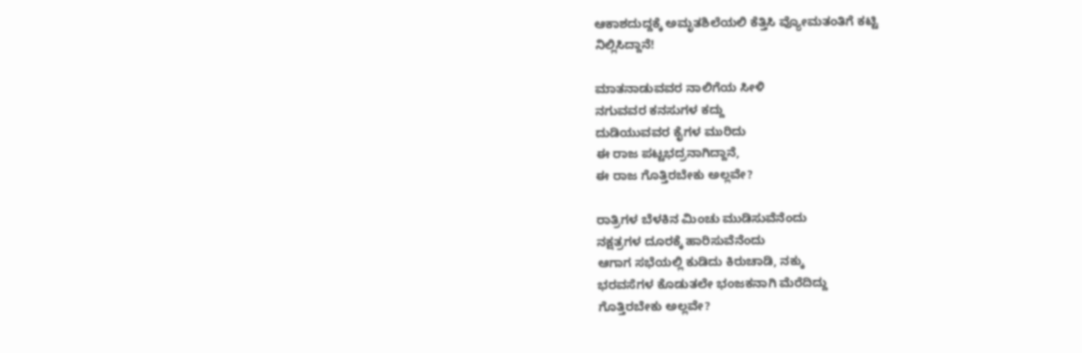ಆಕಾಶದುದ್ದಕ್ಕೆ ಅಮೃತಶಿಲೆಯಲಿ ಕೆತ್ತಿಸಿ ವ್ಯೋಮತಂತಿಗೆ ಕಟ್ಟಿ
ನಿಲ್ಲಿಸಿದ್ದಾನೆ!

ಮಾತನಾಡುವವರ ನಾಲಿಗೆಯ ಸೀಳಿ
ನಗುವವರ ಕನಸುಗಳ ಕದ್ದು
ದುಡಿಯುವವರ ಕೈಗಳ ಮುರಿದು
ಈ ರಾಜ ಪಟ್ಟಭದ್ರನಾಗಿದ್ದಾನೆ,
ಈ ರಾಜ ಗೊತ್ತಿರಬೇಕು ಅಲ್ಲವೇ?

ರಾತ್ರಿಗಳ ಬೆಳಕಿನ ಮಿಂಚು ಮುಡಿಸುವೆನೆಂದು
ನಕ್ಷತ್ರಗಳ ದೂರಕ್ಕೆ ಹಾರಿಸುವೆನೆಂದು
ಆಗಾಗ ಸಭೆಯಲ್ಲಿ ಕುಡಿದು ಕಿರುಚಾಡಿ, ನಕ್ಕು
ಭರವಸೆಗಳ ಕೊಡುತಲೇ ಭಂಜಕನಾಗಿ ಮೆರೆದಿದ್ದು
ಗೊತ್ತಿರಬೇಕು ಅಲ್ಲವೇ?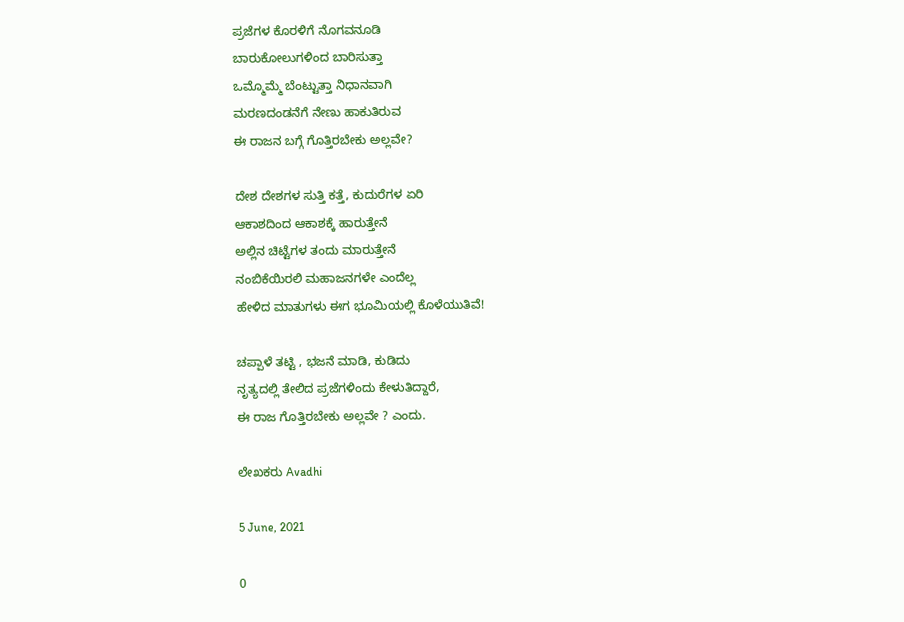ಪ್ರಜೆಗಳ ಕೊರಳಿಗೆ ನೊಗವನೂಡಿ
ಬಾರುಕೋಲುಗಳಿಂದ ಬಾರಿಸುತ್ತಾ
ಒಮ್ಮೊಮ್ಮೆ ಬೆಂಟ್ಟುತ್ತಾ ನಿಧಾನವಾಗಿ
ಮರಣದಂಡನೆಗೆ ನೇಣು ಹಾಕುತಿರುವ
ಈ ರಾಜನ ಬಗ್ಗೆ ಗೊತ್ತಿರಬೇಕು ಅಲ್ಲವೇ?

ದೇಶ ದೇಶಗಳ ಸುತ್ತಿ ಕತ್ತೆ, ಕುದುರೆಗಳ ಏರಿ
ಆಕಾಶದಿಂದ ಆಕಾಶಕ್ಕೆ ಹಾರುತ್ತೇನೆ
ಅಲ್ಲಿನ ಚಿಟ್ಟೆಗಳ ತಂದು ಮಾರುತ್ತೇನೆ
ನಂಬಿಕೆಯಿರಲಿ ಮಹಾಜನಗಳೇ ಎಂದೆಲ್ಲ
ಹೇಳಿದ ಮಾತುಗಳು ಈಗ ಭೂಮಿಯಲ್ಲಿ ಕೊಳೆಯುತಿವೆ!

ಚಪ್ಪಾಳೆ ತಟ್ಟಿ , ಭಜನೆ ಮಾಡಿ, ಕುಡಿದು
ನೃತ್ಯದಲ್ಲಿ ತೇಲಿದ ಪ್ರಜೆಗಳಿಂದು ಕೇಳುತಿದ್ದಾರೆ,
ಈ ರಾಜ ಗೊತ್ತಿರಬೇಕು ಅಲ್ಲವೇ ? ಎಂದು.

ಲೇಖಕರು Avadhi

5 June, 2021

0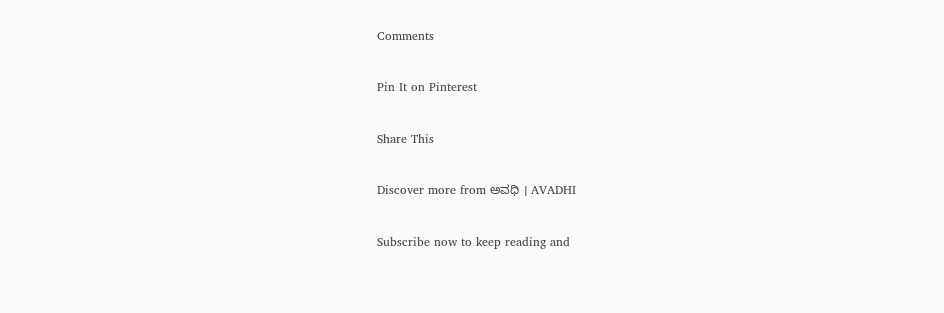Comments

Pin It on Pinterest

Share This

Discover more from ಅವಧಿ । AVADHI

Subscribe now to keep reading and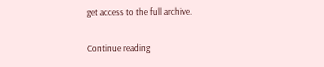get access to the full archive.

Continue reading